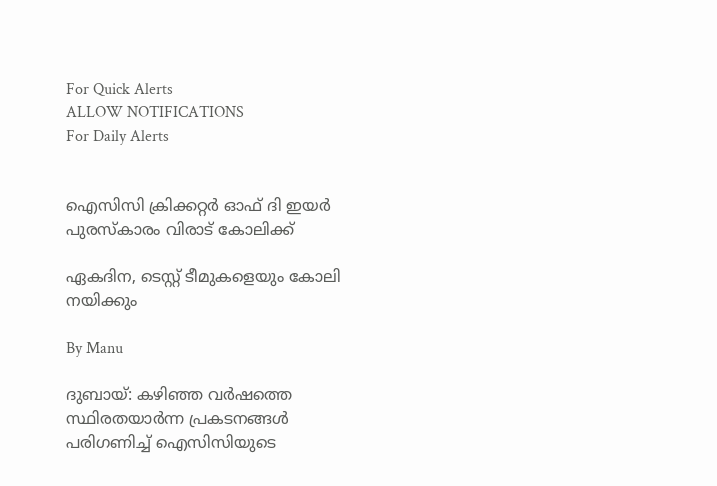For Quick Alerts
ALLOW NOTIFICATIONS
For Daily Alerts


ഐസിസി ക്രിക്കറ്റര്‍ ഓഫ് ദി ഇയര്‍ പുരസ്‌കാരം വിരാട് കോലിക്ക്

ഏകദിന, ടെസ്റ്റ് ടീമുകളെയും കോലി നയിക്കും

By Manu

ദുബായ്: കഴിഞ്ഞ വര്‍ഷത്തെ സ്ഥിരതയാര്‍ന്ന പ്രകടനങ്ങള്‍ പരിഗണിച്ച് ഐസിസിയുടെ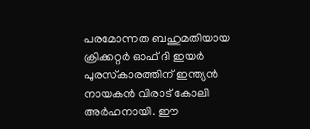പരമോന്നത ബഹുമതിയായ ക്രിക്കറ്റര്‍ ഓഫ് ദി ഇയര്‍ പുരസ്‌കാരത്തിന് ഇന്ത്യന്‍ നായകന്‍ വിരാട് കോലി അര്‍ഹനായി. ഈ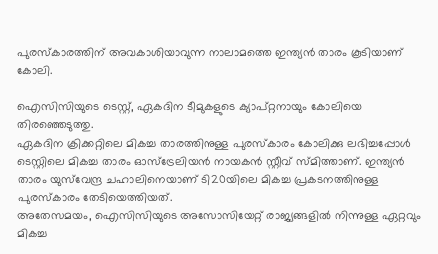പുരസ്‌കാരത്തിന് അവകാശിയാവുന്ന നാലാമത്തെ ഇന്ത്യന്‍ താരം കൂടിയാണ് കോലി.

ഐസിസിയുടെ ടെസ്റ്റ്, ഏകദിന ടീമുകളുടെ ക്യാപ്റ്റനായും കോലിയെ തിരഞ്ഞെടുത്തു.
ഏകദിന ക്രിക്കറ്റിലെ മികച്ച താരത്തിനുള്ള പുരസ്‌കാരം കോലിക്കു ലഭിച്ചപ്പോള്‍ ടെസ്റ്റിലെ മികച്ച താരം ഓസ്‌ട്രേലിയന്‍ നായകന്‍ സ്റ്റീവ് സ്മിത്താണ്. ഇന്ത്യന്‍ താരം യുസ്‌വേന്ദ്ര ചഹാലിനെയാണ് ടി20യിലെ മികച്ച പ്രകടനത്തിനുള്ള പുരസ്‌കാരം തേടിയെത്തിയത്.
അതേസമയം, ഐസിസിയുടെ അസോസിയേറ്റ് രാജ്യങ്ങളില്‍ നിന്നുള്ള ഏറ്റവും മികച്ച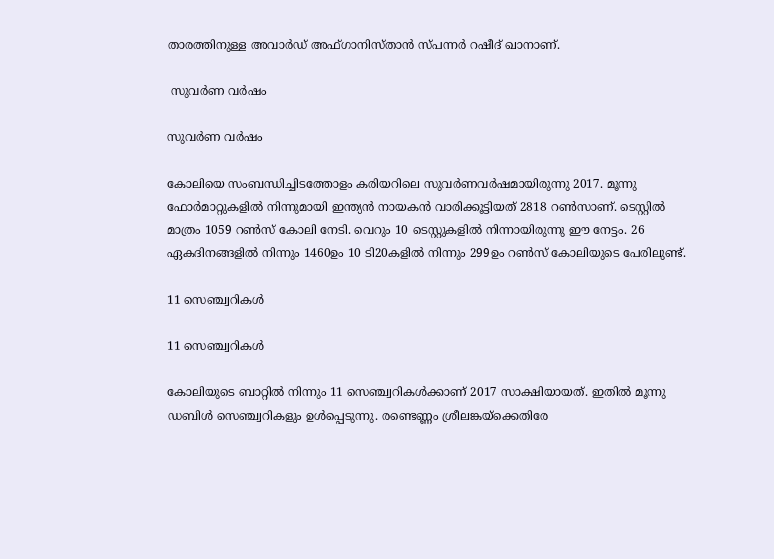താരത്തിനുള്ള അവാര്‍ഡ് അഫ്ഗാനിസ്താന്‍ സ്പന്നര്‍ റഷീദ് ഖാനാണ്.

 സുവര്‍ണ വര്‍ഷം

സുവര്‍ണ വര്‍ഷം

കോലിയെ സംബന്ധിച്ചിടത്തോളം കരിയറിലെ സുവര്‍ണവര്‍ഷമായിരുന്നു 2017. മൂന്നു ഫോര്‍മാറ്റുകളില്‍ നിന്നുമായി ഇന്ത്യന്‍ നായകന്‍ വാരിക്കൂട്ടിയത് 2818 റണ്‍സാണ്. ടെസ്റ്റില്‍ മാത്രം 1059 റണ്‍സ് കോലി നേടി. വെറും 10 ടെസ്റ്റുകളില്‍ നിന്നായിരുന്നു ഈ നേട്ടം. 26 ഏകദിനങ്ങളില്‍ നിന്നും 1460ഉം 10 ടി20കളില്‍ നിന്നും 299ഉം റണ്‍സ് കോലിയുടെ പേരിലുണ്ട്.

11 സെഞ്ച്വറികള്‍

11 സെഞ്ച്വറികള്‍

കോലിയുടെ ബാറ്റില്‍ നിന്നും 11 സെഞ്ച്വറികള്‍ക്കാണ് 2017 സാക്ഷിയായത്. ഇതില്‍ മൂന്നു ഡബിള്‍ സെഞ്ച്വറികളും ഉള്‍പ്പെടുന്നു. രണ്ടെണ്ണം ശ്രീലങ്കയ്‌ക്കെതിരേ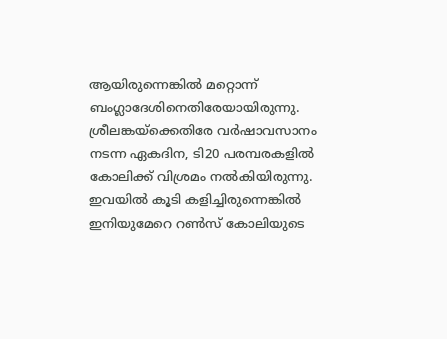ആയിരുന്നെങ്കില്‍ മറ്റൊന്ന് ബംഗ്ലാദേശിനെതിരേയായിരുന്നു.
ശ്രീലങ്കയ്‌ക്കെതിരേ വര്‍ഷാവസാനം നടന്ന ഏകദിന, ടി20 പരമ്പരകളില്‍ കോലിക്ക് വിശ്രമം നല്‍കിയിരുന്നു. ഇവയില്‍ കൂടി കളിച്ചിരുന്നെങ്കില്‍ ഇനിയുമേറെ റണ്‍സ് കോലിയുടെ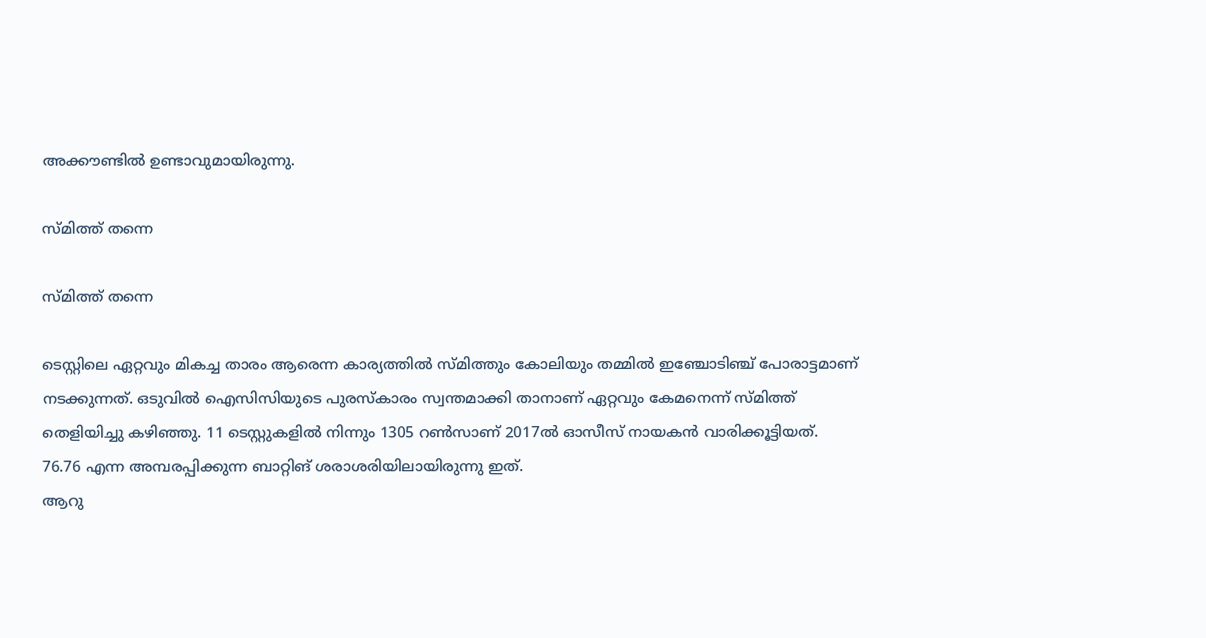അക്കൗണ്ടില്‍ ഉണ്ടാവുമായിരുന്നു.

സ്മിത്ത് തന്നെ

സ്മിത്ത് തന്നെ

ടെസ്റ്റിലെ ഏറ്റവും മികച്ച താരം ആരെന്ന കാര്യത്തില്‍ സ്മിത്തും കോലിയും തമ്മില്‍ ഇഞ്ചോടിഞ്ച് പോരാട്ടമാണ് നടക്കുന്നത്. ഒടുവില്‍ ഐസിസിയുടെ പുരസ്‌കാരം സ്വന്തമാക്കി താനാണ് ഏറ്റവും കേമനെന്ന് സ്മിത്ത് തെളിയിച്ചു കഴിഞ്ഞു. 11 ടെസ്റ്റുകളില്‍ നിന്നും 1305 റണ്‍സാണ് 2017ല്‍ ഓസീസ് നായകന്‍ വാരിക്കൂട്ടിയത്. 76.76 എന്ന അമ്പരപ്പിക്കുന്ന ബാറ്റിങ് ശരാശരിയിലായിരുന്നു ഇത്.
ആറു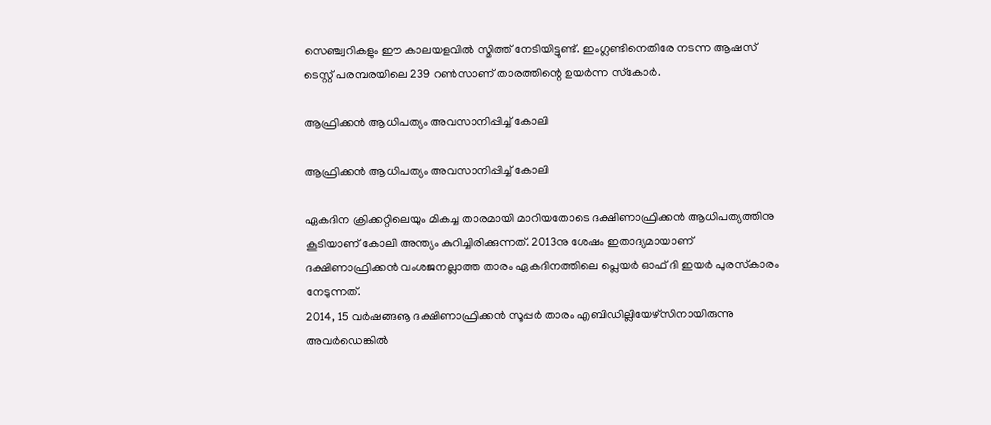സെഞ്ച്വറികളും ഈ കാലയളവില്‍ സ്മിത്ത് നേടിയിട്ടുണ്ട്. ഇംഗ്ലണ്ടിനെതിരേ നടന്ന ആഷസ് ടെസ്റ്റ് പരമ്പരയിലെ 239 റണ്‍സാണ് താരത്തിന്റെ ഉയര്‍ന്ന സ്‌കോര്‍.

ആഫ്രിക്കന്‍ ആധിപത്യം അവസാനിപ്പിച്ച് കോലി

ആഫ്രിക്കന്‍ ആധിപത്യം അവസാനിപ്പിച്ച് കോലി

ഏകദിന ക്രിക്കറ്റിലെയും മികച്ച താരമായി മാറിയതോടെ ദക്ഷിണാഫ്രിക്കന്‍ ആധിപത്യത്തിനു കൂടിയാണ് കോലി അന്ത്യം കുറിച്ചിരിക്കുന്നത്. 2013നു ശേഷം ഇതാദ്യമായാണ് ദക്ഷിണാഫ്രിക്കന്‍ വംശജനല്ലാത്ത താരം ഏകദിനത്തിലെ പ്ലെയര്‍ ഓഫ് ദി ഇയര്‍ പുരസ്‌കാരം നേടുന്നത്.
2014, 15 വര്‍ഷങ്ങൡ ദക്ഷിണാഫ്രിക്കന്‍ സൂപ്പര്‍ താരം എബിഡില്ലിയേഴ്‌സിനായിരുന്നു അവര്‍ഡെങ്കില്‍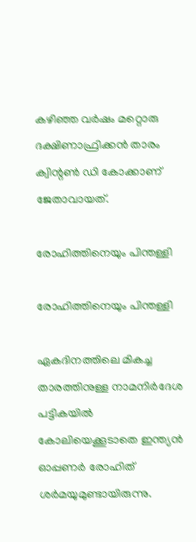കഴിഞ്ഞ വര്‍ഷം മറ്റൊരു ദക്ഷിണാഫ്രിക്കന്‍ താരം ക്വിന്റണ്‍ ഡി കോക്കാണ് ജേതാവായത്.

രോഹിത്തിനെയും പിന്തള്ളി

രോഹിത്തിനെയും പിന്തള്ളി

ഏകദിനത്തിലെ മികച്ച താരത്തിനുള്ള നാമനിര്‍ദേശ പട്ടികയില്‍ കോലിയെക്കൂടാതെ ഇന്ത്യന്‍ ഓപ്പണര്‍ രോഹിത് ശര്‍മയുമുണ്ടായിരുന്നു.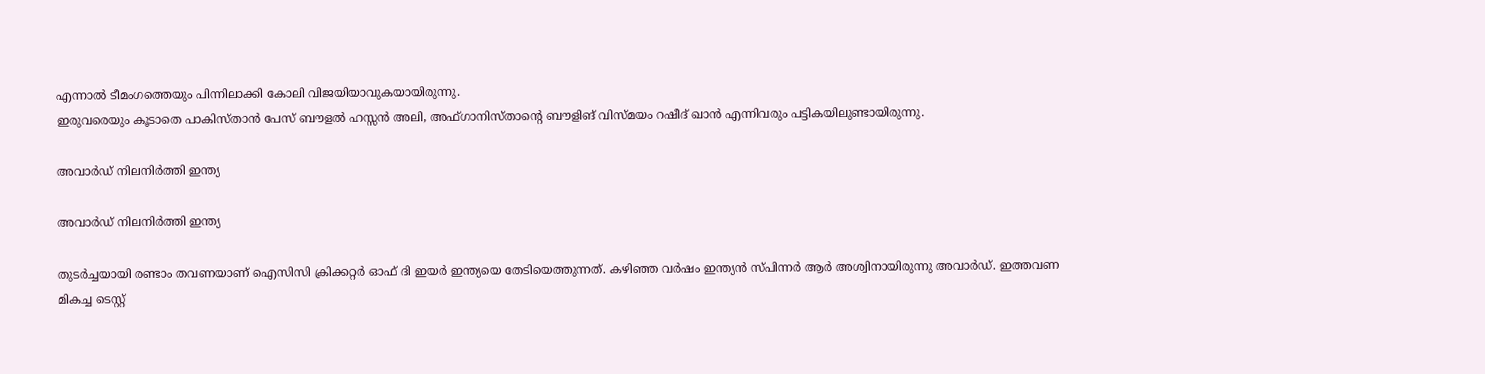എന്നാല്‍ ടീമംഗത്തെയും പിന്നിലാക്കി കോലി വിജയിയാവുകയായിരുന്നു.
ഇരുവരെയും കൂടാതെ പാകിസ്താന്‍ പേസ് ബൗളല്‍ ഹസ്സന്‍ അലി, അഫ്ഗാനിസ്താന്റെ ബൗളിങ് വിസ്മയം റഷീദ് ഖാന്‍ എന്നിവരും പട്ടികയിലുണ്ടായിരുന്നു.

അവാര്‍ഡ് നിലനിര്‍ത്തി ഇന്ത്യ

അവാര്‍ഡ് നിലനിര്‍ത്തി ഇന്ത്യ

തുടര്‍ച്ചയായി രണ്ടാം തവണയാണ് ഐസിസി ക്രിക്കറ്റര്‍ ഓഫ് ദി ഇയര്‍ ഇന്ത്യയെ തേടിയെത്തുന്നത്. കഴിഞ്ഞ വര്‍ഷം ഇന്ത്യന്‍ സ്പിന്നര്‍ ആര്‍ അശ്വിനായിരുന്നു അവാര്‍ഡ്. ഇത്തവണ മികച്ച ടെസ്റ്റ്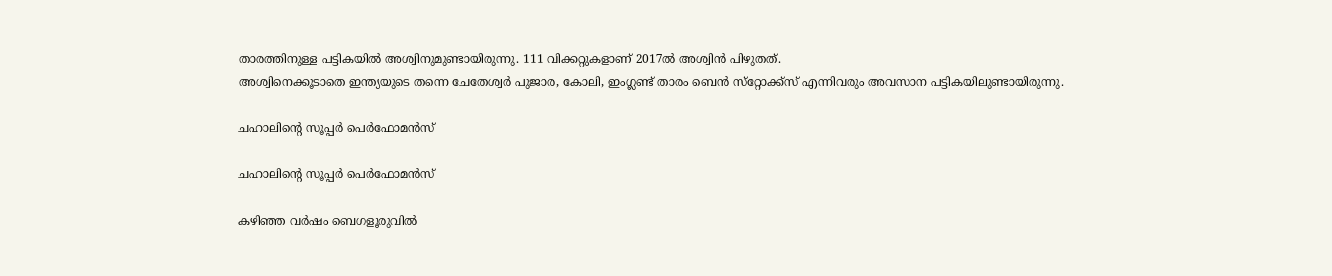താരത്തിനുള്ള പട്ടികയില്‍ അശ്വിനുമുണ്ടായിരുന്നു. 111 വിക്കറ്റുകളാണ് 2017ല്‍ അശ്വിന്‍ പിഴുതത്.
അശ്വിനെക്കൂടാതെ ഇന്ത്യയുടെ തന്നെ ചേതേശ്വര്‍ പുജാര, കോലി, ഇംഗ്ലണ്ട് താരം ബെന്‍ സ്‌റ്റോക്ക്‌സ് എന്നിവരും അവസാന പട്ടികയിലുണ്ടായിരുന്നു.

ചഹാലിന്റെ സൂപ്പര്‍ പെര്‍ഫോമന്‍സ്

ചഹാലിന്റെ സൂപ്പര്‍ പെര്‍ഫോമന്‍സ്

കഴിഞ്ഞ വര്‍ഷം ബെഗളൂരുവില്‍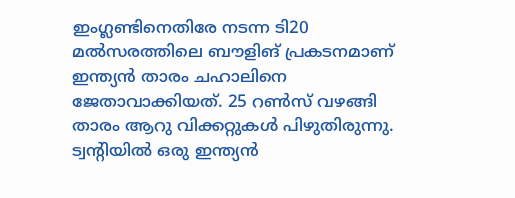ഇംഗ്ലണ്ടിനെതിരേ നടന്ന ടി20 മല്‍സരത്തിലെ ബൗളിങ് പ്രകടനമാണ് ഇന്ത്യന്‍ താരം ചഹാലിനെ ജേതാവാക്കിയത്. 25 റണ്‍സ് വഴങ്ങി താരം ആറു വിക്കറ്റുകള്‍ പിഴുതിരുന്നു.
ട്വന്റിയില്‍ ഒരു ഇന്ത്യന്‍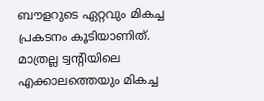ബൗളറുടെ ഏറ്റവും മികച്ച പ്രകടനം കൂടിയാണിത്. മാത്രല്ല ട്വന്റിയിലെ എക്കാലത്തെയും മികച്ച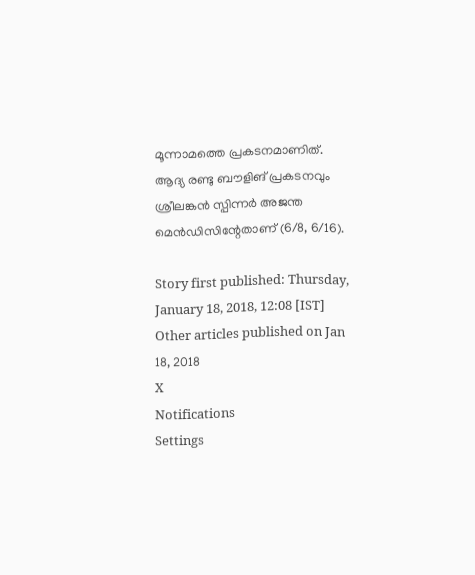മൂന്നാമത്തെ പ്രകടനമാണിത്. ആദ്യ രണ്ടു ബൗളിങ് പ്രകടനവും ശ്രീലങ്കന്‍ സ്പിന്നര്‍ അജന്ത മെന്‍ഡിസിന്റേതാണ് (6/8, 6/16).

Story first published: Thursday, January 18, 2018, 12:08 [IST]
Other articles published on Jan 18, 2018
X
Notifications
Settings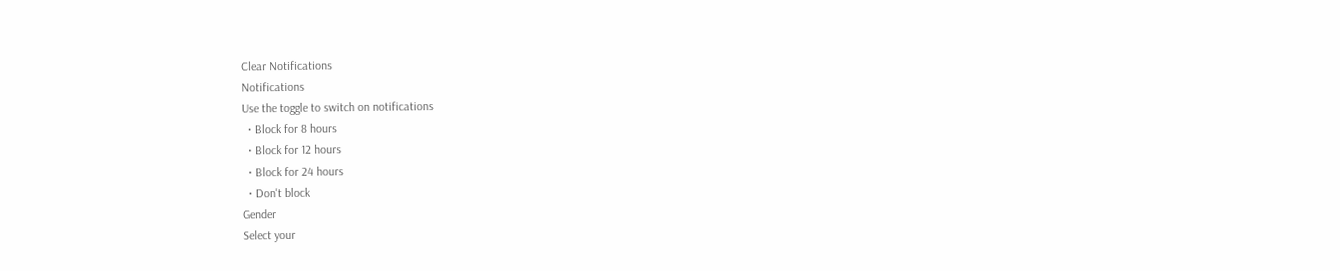Clear Notifications
Notifications
Use the toggle to switch on notifications
  • Block for 8 hours
  • Block for 12 hours
  • Block for 24 hours
  • Don't block
Gender
Select your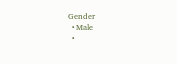Gender
  • Male
  •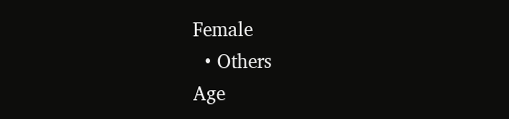Female
  • Others
Age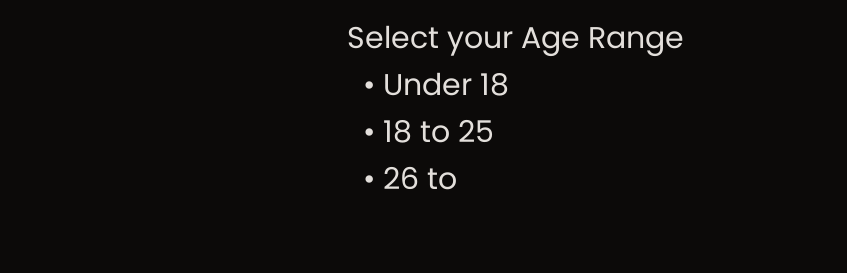Select your Age Range
  • Under 18
  • 18 to 25
  • 26 to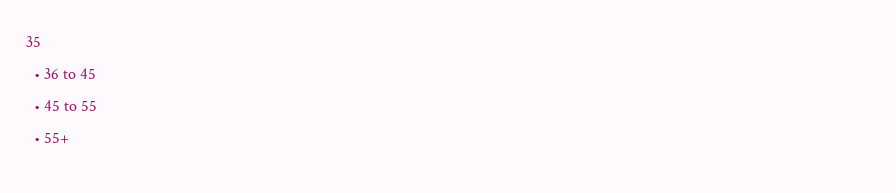35
  • 36 to 45
  • 45 to 55
  • 55+